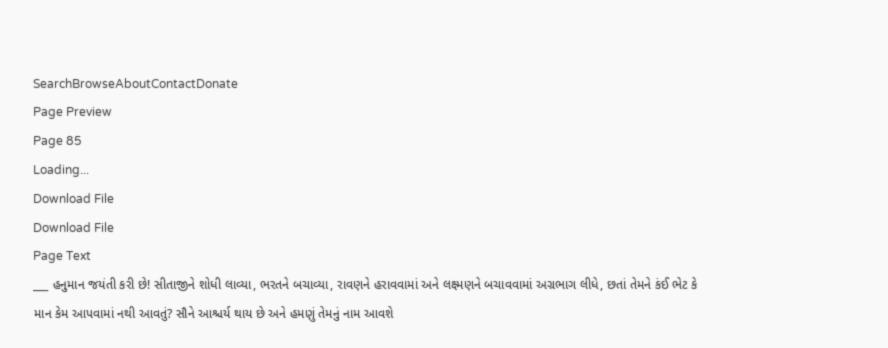SearchBrowseAboutContactDonate
Page Preview
Page 85
Loading...
Download File
Download File
Page Text
___ હનુમાન જયંતી કરી છે! સીતાજીને શોધી લાવ્યા, ભરતને બચાવ્યા, રાવણને હરાવવામાં અને લક્ષ્મણને બચાવવામાં અગ્રભાગ લીધે, છતાં તેમને કંઈ ભેટ કે માન કેમ આપવામાં નથી આવતું? સૌને આશ્ચર્ય થાય છે અને હમણું તેમનું નામ આવશે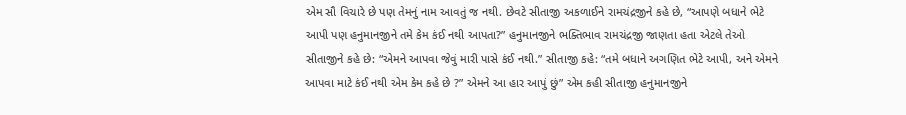એમ સૌ વિચારે છે પણ તેમનું નામ આવતું જ નથી. છેવટે સીતાજી અકળાઈને રામચંદ્રજીને કહે છે, “આપણે બધાને ભેટે આપી પણ હનુમાનજીને તમે કેમ કંઈ નથી આપતા?” હનુમાનજીને ભક્તિભાવ રામચંદ્રજી જાણતા હતા એટલે તેઓ સીતાજીને કહે છે: “એમને આપવા જેવું મારી પાસે કંઈ નથી.” સીતાજી કહે: “તમે બધાને અગણિત ભેટે આપી, અને એમને આપવા માટે કંઈ નથી એમ કેમ કહે છે ?” એમને આ હાર આપું છું” એમ કહી સીતાજી હનુમાનજીને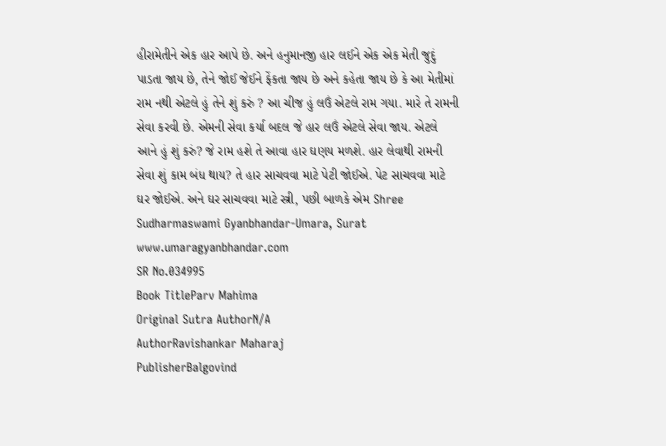હીરામેતીને એક હાર આપે છે. અને હનુમાનજી હાર લઈને એક એક મેતી જુદું પાડતા જાય છે, તેને જોઈ જેઈને ફેંકતા જાય છે અને કહેતા જાય છે કે આ મેતીમાં રામ નથી એટલે હું તેને શું કરું ? આ ચીજ હું લઉં એટલે રામ ગયા. મારે તે રામની સેવા કરવી છે. એમની સેવા કર્યા બદલ જે હાર લઉં એટલે સેવા જાય. એટલે આને હું શું કરું? જે રામ હશે તે આવા હાર ઘણય મળશે. હાર લેવાથી રામની સેવા શું કામ બંધ થાય? તે હાર સાચવવા માટે પેટી જોઈએ. પેટ સાચવવા માટે ઘર જોઈએ. અને ઘર સાચવવા માટે સ્ત્રી, પછી બાળકે એમ Shree Sudharmaswami Gyanbhandar-Umara, Surat www.umaragyanbhandar.com
SR No.034995
Book TitleParv Mahima
Original Sutra AuthorN/A
AuthorRavishankar Maharaj
PublisherBalgovind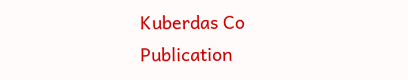Kuberdas Co
Publication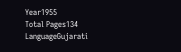Year1955
Total Pages134
LanguageGujarati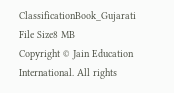ClassificationBook_Gujarati
File Size8 MB
Copyright © Jain Education International. All rights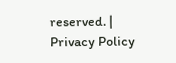reserved. | Privacy Policy